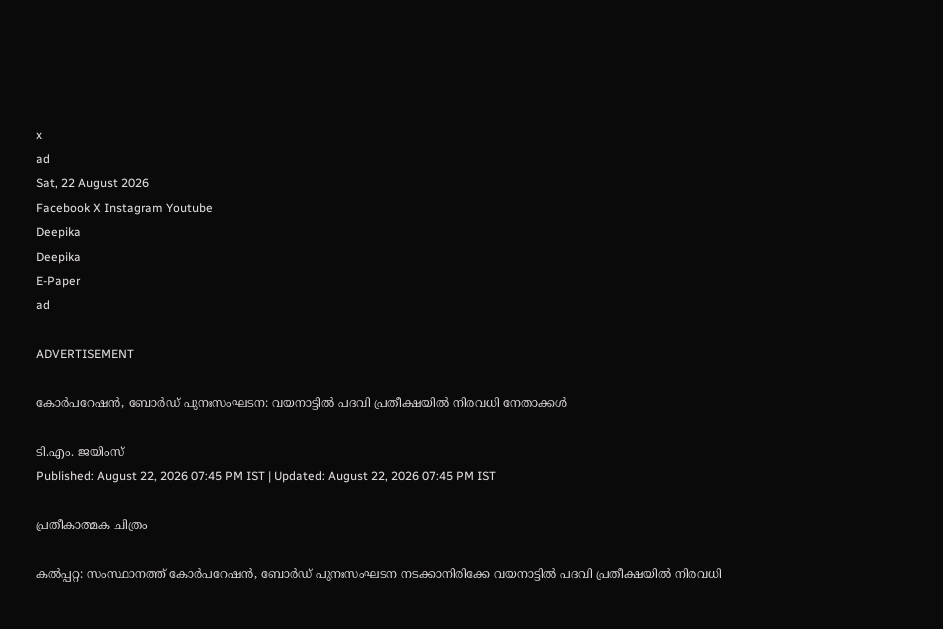x
ad
Sat, 22 August 2026
Facebook X Instagram Youtube
Deepika
Deepika
E-Paper
ad

ADVERTISEMENT

കോര്‍പറേഷന്‍, ബോര്‍ഡ് പുനഃസംഘടന: വയനാട്ടില്‍ പദവി പ്രതീക്ഷയില്‍ നിരവധി നേതാക്കള്‍

ടി.എം. ജയിംസ്
Published: August 22, 2026 07:45 PM IST | Updated: August 22, 2026 07:45 PM IST

പ്രതീകാത്മക ചിത്രം

കല്‍പ്പറ്റ: സംസ്ഥാനത്ത് കോര്‍പറേഷന്‍, ബോര്‍ഡ് പുനഃസംഘടന നടക്കാനിരിക്കേ വയനാട്ടില്‍ പദവി പ്രതീക്ഷയില്‍ നിരവധി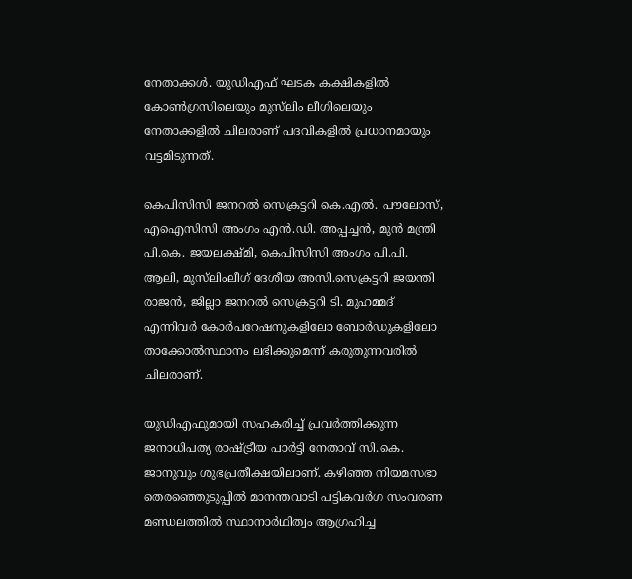നേതാക്കള്‍. യുഡിഎഫ് ഘടക കക്ഷികളില്‍ കോണ്‍ഗ്രസിലെയും മുസ്‌ലിം ലീഗിലെയും നേതാക്കളിൽ ചിലരാണ് പദവികളില്‍ പ്രധാനമായും വട്ടമിടുന്നത്.

കെപിസിസി ജനറല്‍ സെക്രട്ടറി കെ.എല്‍. പൗലോസ്, എഐസിസി അംഗം എന്‍.ഡി. അപ്പച്ചന്‍, മുന്‍ മന്ത്രി പി.കെ. ജയലക്ഷ്മി, കെപിസിസി അംഗം പി.പി. ആലി, മുസ്‌ലിംലീഗ് ദേശീയ അസി.സെക്രട്ടറി ജയന്തി രാജന്‍, ജില്ലാ ജനറല്‍ സെക്രട്ടറി ടി. മുഹമ്മദ് എന്നിവര്‍ കോര്‍പറേഷനുകളിലോ ബോര്‍ഡുകളിലോ താക്കോല്‍സ്ഥാനം ലഭിക്കുമെന്ന് കരുതുന്നവരില്‍ ചിലരാണ്.

യുഡിഎഫുമായി സഹകരിച്ച് പ്രവര്‍ത്തിക്കുന്ന ജനാധിപത്യ രാഷ്ട്രീയ പാര്‍ട്ടി നേതാവ് സി.കെ. ജാനുവും ശുഭപ്രതീക്ഷയിലാണ്. കഴിഞ്ഞ നിയമസഭാ തെരഞ്ഞെുടുപ്പില്‍ മാനന്തവാടി പട്ടികവര്‍ഗ സംവരണ മണ്ഡലത്തില്‍ സ്ഥാനാര്‍ഥിത്വം ആഗ്രഹിച്ച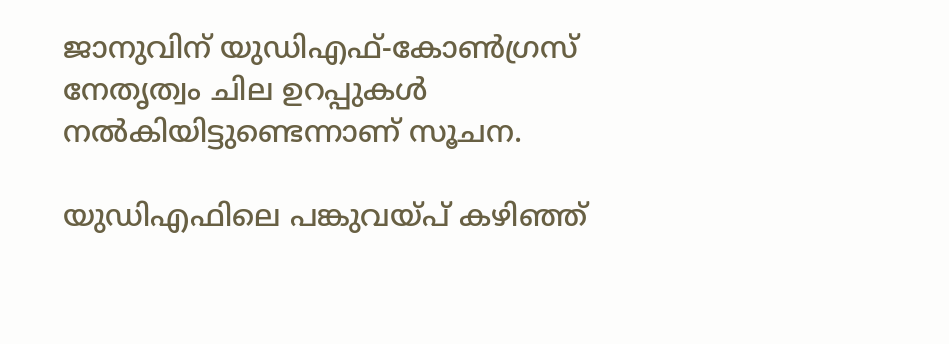ജാനുവിന് യുഡിഎഫ്-കോണ്‍ഗ്രസ് നേതൃത്വം ചില ഉറപ്പുകള്‍ നല്‍കിയിട്ടുണ്ടെന്നാണ് സൂചന.

യുഡിഎഫിലെ പങ്കുവയ്പ് കഴിഞ്ഞ്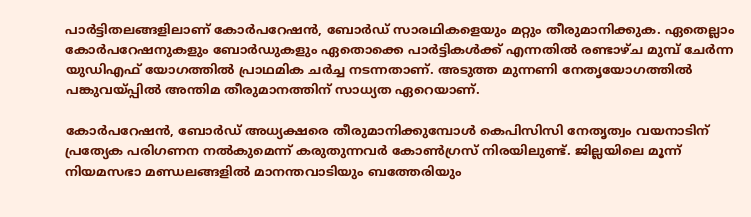പാര്‍ട്ടിതലങ്ങളിലാണ് കോര്‍പറേഷന്‍, ബോര്‍ഡ് സാരഥികളെയും മറ്റും തീരുമാനിക്കുക. ഏതെല്ലാം കോര്‍പറേഷനുകളും ബോര്‍ഡുകളും ഏതൊക്കെ പാര്‍ട്ടികള്‍ക്ക് എന്നതില്‍ രണ്ടാഴ്ച മുമ്പ് ചേര്‍ന്ന യുഡിഎഫ് യോഗത്തില്‍ പ്രാഥമിക ചര്‍ച്ച നടന്നതാണ്. അടുത്ത മുന്നണി നേതൃയോഗത്തില്‍ പങ്കുവയ്പ്പില്‍ അന്തിമ തീരുമാനത്തിന് സാധ്യത ഏറെയാണ്.

കോര്‍പറേഷന്‍, ബോര്‍ഡ് അധ്യക്ഷരെ തീരുമാനിക്കുമ്പോള്‍ കെപിസിസി നേതൃത്വം വയനാടിന് പ്രത്യേക പരിഗണന നല്‍കുമെന്ന് കരുതുന്നവര്‍ കോണ്‍ഗ്രസ് നിരയിലുണ്ട്. ജില്ലയിലെ മൂന്ന് നിയമസഭാ മണ്ഡലങ്ങളില്‍ മാനന്തവാടിയും ബത്തേരിയും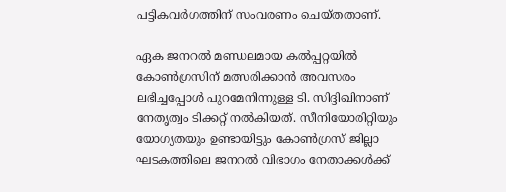പട്ടികവര്‍ഗത്തിന് സംവരണം ചെയ്തതാണ്.

ഏക ജനറല്‍ മണ്ഡലമായ കല്‍പ്പറ്റയില്‍ കോണ്‍ഗ്രസിന് മത്സരിക്കാന്‍ അവസരം ലഭിച്ചപ്പോള്‍ പുറമേനിന്നുള്ള ടി. സിദ്ദിഖിനാണ് നേതൃത്വം ടിക്കറ്റ് നല്‍കിയത്. സീനിയോരിറ്റിയും യോഗ്യതയും ഉണ്ടായിട്ടും കോണ്‍ഗ്രസ് ജില്ലാ ഘടകത്തിലെ ജനറല്‍ വിഭാഗം നേതാക്കള്‍ക്ക്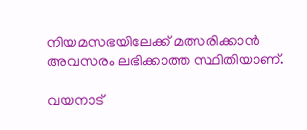നിയമസഭയിലേക്ക് മത്സരിക്കാന്‍ അവസരം ലഭിക്കാത്ത സ്ഥിതിയാണ്.

വയനാട്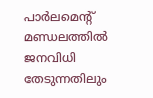പാര്‍ലമെന്‍റ് മണ്ഡലത്തില്‍ ജനവിധി തേടുന്നതിലും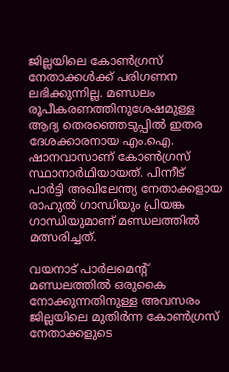ജില്ലയിലെ കോണ്‍ഗ്രസ് നേതാക്കള്‍ക്ക് പരിഗണന ലഭിക്കുന്നില്ല. മണ്ഡലം രൂപീകരണത്തിനുശേഷമുള്ള ആദ്യ തെരഞ്ഞെടുപ്പില്‍ ഇതര ദേശക്കാരനായ എം.ഐ. ഷാനവാസാണ് കോണ്‍ഗ്രസ് സ്ഥാനാര്‍ഥിയായത്. പിന്നീട് പാര്‍ട്ടി അഖിലേന്ത്യ നേതാക്കളായ രാഹുല്‍ ഗാന്ധിയും പ്രിയങ്ക ഗാന്ധിയുമാണ് മണ്ഡലത്തില്‍ മത്സരിച്ചത്.

വയനാട് പാര്‍ലമെന്‍റ് മണ്ഡലത്തില്‍ ഒരുകൈ നോക്കുന്നതിനുള്ള അവസരം ജില്ലയിലെ മുതിര്‍ന്ന കോണ്‍ഗ്രസ് നേതാക്കളുടെ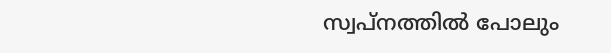സ്വപ്‌നത്തില്‍ പോലും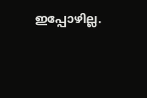ഇപ്പോഴില്ല.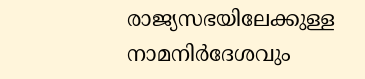രാജ്യസഭയിലേക്കുള്ള നാമനിര്‍ദേശവും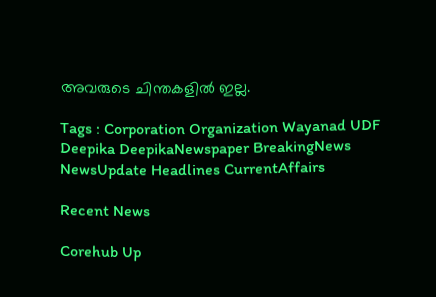അവരുടെ ചിന്തകളില്‍ ഇല്ല.

Tags : Corporation Organization Wayanad UDF Deepika DeepikaNewspaper BreakingNews NewsUpdate Headlines CurrentAffairs

Recent News

Corehub Up